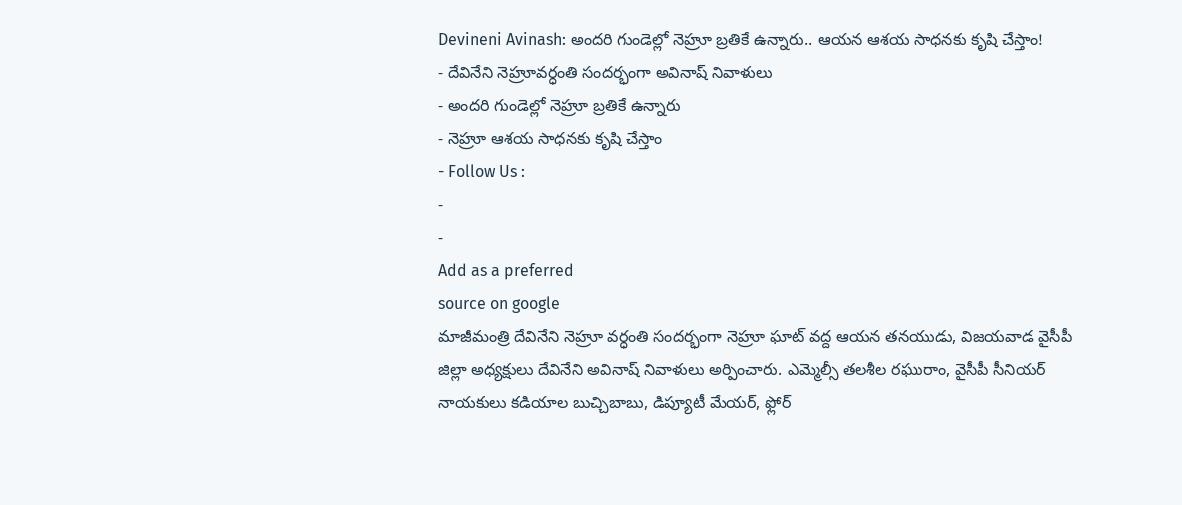Devineni Avinash: అందరి గుండెల్లో నెహ్రూ బ్రతికే ఉన్నారు.. ఆయన ఆశయ సాధనకు కృషి చేస్తాం!
- దేవినేని నెహ్రూవర్ధంతి సందర్భంగా అవినాష్ నివాళులు
- అందరి గుండెల్లో నెహ్రూ బ్రతికే ఉన్నారు
- నెహ్రూ ఆశయ సాధనకు కృషి చేస్తాం
- Follow Us :
-
-
Add as a preferred
source on google
మాజీమంత్రి దేవినేని నెహ్రూ వర్ధంతి సందర్భంగా నెహ్రూ ఘాట్ వద్ద ఆయన తనయుడు, విజయవాడ వైసీపీ జిల్లా అధ్యక్షులు దేవినేని అవినాష్ నివాళులు అర్పించారు. ఎమ్మెల్సీ తలశీల రఘురాం, వైసీపీ సీనియర్ నాయకులు కడియాల బుచ్చిబాబు, డిప్యూటీ మేయర్, ఫ్లోర్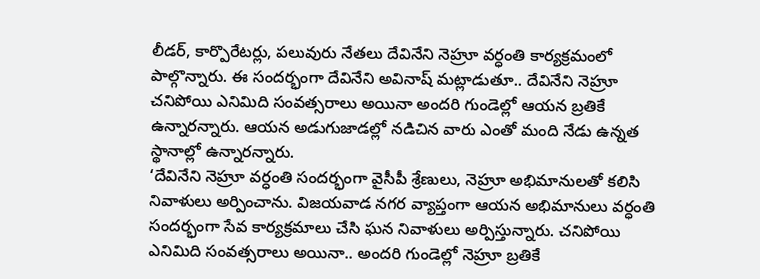లీడర్, కార్పొరేటర్లు, పలువురు నేతలు దేవినేని నెహ్రూ వర్ధంతి కార్యక్రమంలో పాల్గొన్నారు. ఈ సందర్భంగా దేవినేని అవినాష్ మట్లాడుతూ.. దేవినేని నెహ్రూ చనిపోయి ఎనిమిది సంవత్సరాలు అయినా అందరి గుండెల్లో ఆయన బ్రతికే ఉన్నారన్నారు. ఆయన అడుగుజాడల్లో నడిచిన వారు ఎంతో మంది నేడు ఉన్నత స్థానాల్లో ఉన్నారన్నారు.
‘దేవినేని నెహ్రూ వర్ధంతి సందర్భంగా వైసీపీ శ్రేణులు, నెహ్రూ అభిమానులతో కలిసి నివాళులు అర్పించాను. విజయవాడ నగర వ్యాప్తంగా ఆయన అభిమానులు వర్ధంతి సందర్భంగా సేవ కార్యక్రమాలు చేసి ఘన నివాళులు అర్పిస్తున్నారు. చనిపోయి ఎనిమిది సంవత్సరాలు అయినా.. అందరి గుండెల్లో నెహ్రూ బ్రతికే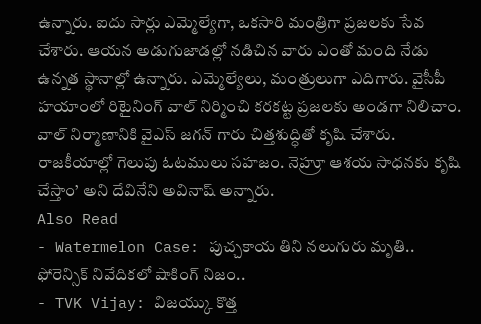ఉన్నారు. ఐదు సార్లు ఎమ్మెల్యేగా, ఒకసారి మంత్రిగా ప్రజలకు సేవ చేశారు. ఆయన అడుగుజాడల్లో నడిచిన వారు ఎంతో మంది నేడు ఉన్నత స్థానాల్లో ఉన్నారు. ఎమ్మెల్యేలు, మంత్రులుగా ఎదిగారు. వైసీపీ హయాంలో రిటైనింగ్ వాల్ నిర్మించి కరకట్ట ప్రజలకు అండగా నిలిచాం. వాల్ నిర్మాణానికి వైఎస్ జగన్ గారు చిత్తశుద్ధితో కృషి చేశారు. రాజకీయాల్లో గెలుపు ఓటములు సహజం. నెహ్రూ ఆశయ సాధనకు కృషి చేస్తాం’ అని దేవినేని అవినాష్ అన్నారు.
Also Read
- Watermelon Case: పుచ్చకాయ తిని నలుగురు మృతి.. ఫోరెన్సిక్ నివేదికలో షాకింగ్ నిజం..
- TVK Vijay: విజయ్కు కొత్త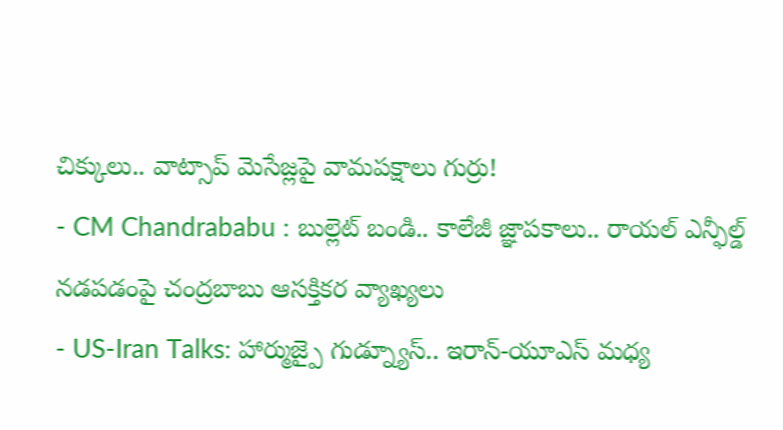చిక్కులు.. వాట్సాప్ మెసేజ్లపై వామపక్షాలు గుర్రు!
- CM Chandrababu : బుల్లెట్ బండి.. కాలేజీ జ్ఞాపకాలు.. రాయల్ ఎన్ఫీల్డ్ నడపడంపై చంద్రబాబు ఆసక్తికర వ్యాఖ్యలు
- US-Iran Talks: హార్ముజ్పై గుడ్న్యూస్.. ఇరాన్-యూఎస్ మధ్య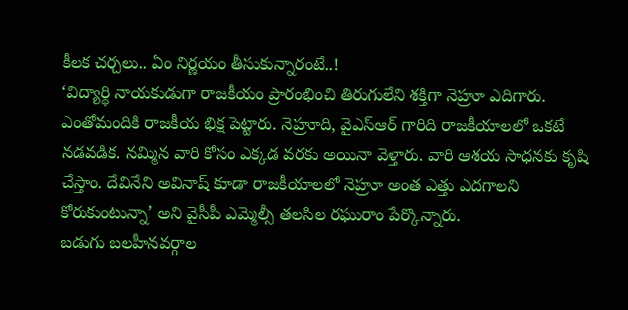కీలక చర్చలు.. ఏం నిర్ణయం తీసుకున్నారంటే..!
‘విద్యార్థి నాయకుడుగా రాజకీయం ప్రారంభించి తిరుగులేని శక్తిగా నెహ్రూ ఎదిగారు. ఎంతోమందికి రాజకీయ భిక్ష పెట్టారు. నెహ్రూది, వైఎస్ఆర్ గారిది రాజకీయాలలో ఒకటే నడవడిక. నమ్మిన వారి కోసం ఎక్కడ వరకు అయినా వెళ్తారు. వారి ఆశయ సాధనకు కృషి చేస్తాం. దేవినేని అవినాష్ కూడా రాజకీయాలలో నెహ్రూ అంత ఎత్తు ఎదగాలని కోరుకుంటున్నా’ అని వైసీపీ ఎమ్మెల్సీ తలసిల రఘురాం పేర్కొన్నారు.
బడుగు బలహీనవర్గాల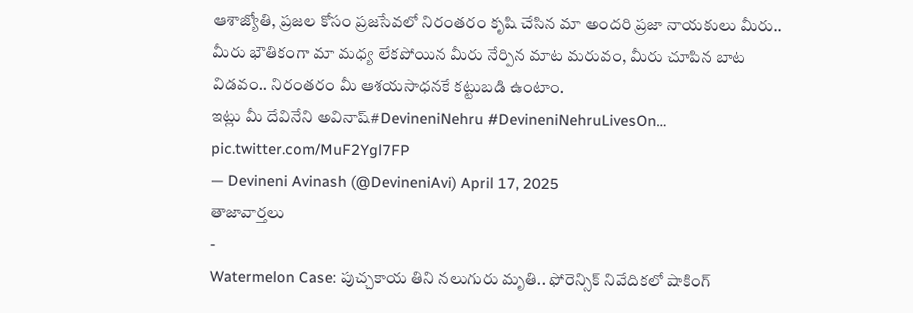ఆశాజ్యోతి, ప్రజల కోసం ప్రజసేవలో నిరంతరం కృషి చేసిన మా అందరి ప్రజా నాయకులు మీరు..
మీరు భౌతికంగా మా మధ్య లేకపోయిన మీరు నేర్పిన మాట మరువం, మీరు చూపిన బాట విడవం.. నిరంతరం మీ ఆశయసాధనకే కట్టుబడి ఉంటాం.
ఇట్లు మీ దేవినేని అవినాష్#DevineniNehru #DevineniNehruLivesOn… pic.twitter.com/MuF2Ygl7FP
— Devineni Avinash (@DevineniAvi) April 17, 2025
తాజావార్తలు
-
Watermelon Case: పుచ్చకాయ తిని నలుగురు మృతి.. ఫోరెన్సిక్ నివేదికలో షాకింగ్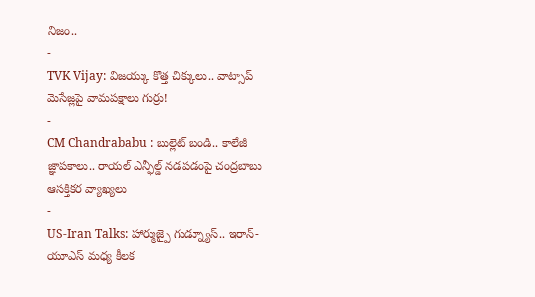నిజం..
-
TVK Vijay: విజయ్కు కొత్త చిక్కులు.. వాట్సాప్ మెసేజ్లపై వామపక్షాలు గుర్రు!
-
CM Chandrababu : బుల్లెట్ బండి.. కాలేజీ జ్ఞాపకాలు.. రాయల్ ఎన్ఫీల్డ్ నడపడంపై చంద్రబాబు ఆసక్తికర వ్యాఖ్యలు
-
US-Iran Talks: హార్ముజ్పై గుడ్న్యూస్.. ఇరాన్-యూఎస్ మధ్య కీలక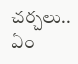చర్చలు.. ఏం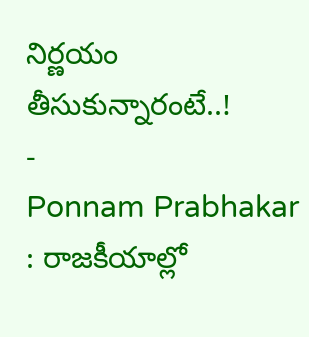నిర్ణయం తీసుకున్నారంటే..!
-
Ponnam Prabhakar : రాజకీయాల్లో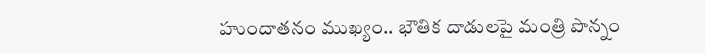హుందాతనం ముఖ్యం.. భౌతిక దాడులపై మంత్రి పొన్నం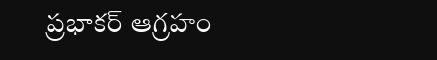ప్రభాకర్ ఆగ్రహం